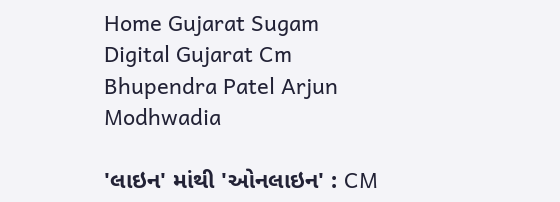Home Gujarat Sugam Digital Gujarat Cm Bhupendra Patel Arjun Modhwadia

'લાઇન' માંથી 'ઓનલાઇન' : CM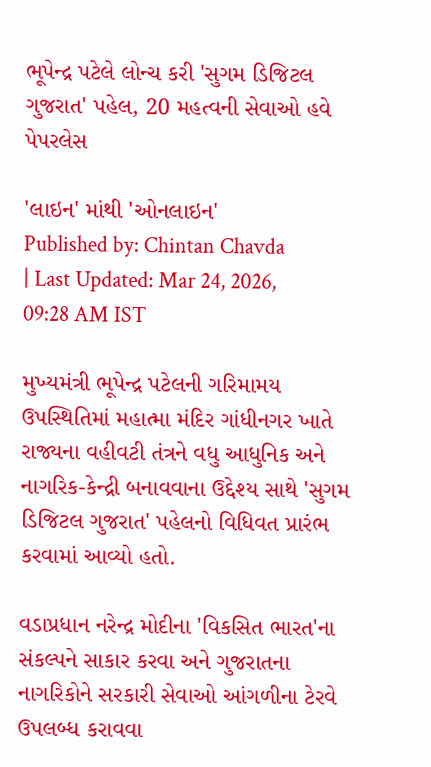ભૂપેન્દ્ર પટેલે લોન્ચ કરી 'સુગમ ડિજિટલ ગુજરાત' પહેલ, 20 મહત્વની સેવાઓ હવે પેપરલેસ

'લાઇન' માંથી 'ઓનલાઇન'
Published by: Chintan Chavda
| Last Updated: Mar 24, 2026, 09:28 AM IST

મુખ્યમંત્રી ભૂપેન્દ્ર પટેલની ગરિમામય ઉપસ્થિતિમાં મહાત્મા મંદિર ગાંધીનગર ખાતે રાજ્યના વહીવટી તંત્રને વધુ આધુનિક અને નાગરિક-કેન્દ્રી બનાવવાના ઉદ્દેશ્ય સાથે 'સુગમ ડિજિટલ ગુજરાત' પહેલનો વિધિવત પ્રારંભ કરવામાં આવ્યો હતો.

વડાપ્રધાન નરેન્દ્ર મોદીના 'વિકસિત ભારત'ના સંકલ્પને સાકાર કરવા અને ગુજરાતના નાગરિકોને સરકારી સેવાઓ આંગળીના ટેરવે ઉપલબ્ધ કરાવવા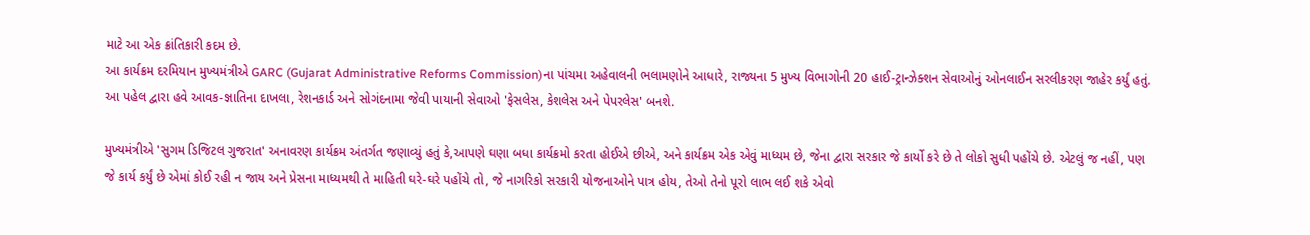માટે આ એક ક્રાંતિકારી કદમ છે.
આ કાર્યક્રમ દરમિયાન મુખ્યમંત્રીએ GARC (Gujarat Administrative Reforms Commission)ના પાંચમા અહેવાલની ભલામણોને આધારે, રાજ્યના 5 મુખ્ય વિભાગોની 20 હાઈ-ટ્રાન્ઝેક્શન સેવાઓનું ઓનલાઈન સરલીકરણ જાહેર કર્યું હતું. આ પહેલ દ્વારા હવે આવક-જ્ઞાતિના દાખલા, રેશનકાર્ડ અને સોગંદનામા જેવી પાયાની સેવાઓ 'ફેસલેસ, કેશલેસ અને પેપરલેસ' બનશે.

મુખ્યમંત્રીએ 'સુગમ ડિજિટલ ગુજરાત' અનાવરણ કાર્યક્રમ અંતર્ગત જણાવ્યું હતું કે,આપણે ઘણા બધા કાર્યક્રમો કરતા હોઈએ છીએ, અને કાર્યક્રમ એક એવું માધ્યમ છે, જેના દ્વારા સરકાર જે કાર્યો કરે છે તે લોકો સુધી પહોંચે છે. એટલું જ નહીં, પણ જે કાર્ય કર્યું છે એમાં કોઈ રહી ન જાય અને પ્રેસના માધ્યમથી તે માહિતી ઘરે-ઘરે પહોંચે તો, જે નાગરિકો સરકારી યોજનાઓને પાત્ર હોય, તેઓ તેનો પૂરો લાભ લઈ શકે એવો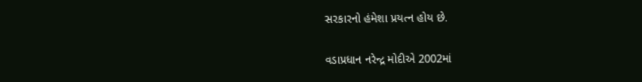સરકારનો હંમેશા પ્રયત્ન હોય છે.

વડાપ્રધાન નરેન્દ્ર મોદીએ 2002માં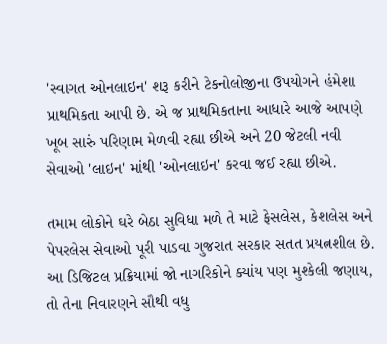'સ્વાગત ઓનલાઇન' શરૂ કરીને ટેકનોલોજીના ઉપયોગને હંમેશા પ્રાથમિકતા આપી છે. એ જ પ્રાથમિકતાના આધારે આજે આપણે ખૂબ સારું પરિણામ મેળવી રહ્યા છીએ અને 20 જેટલી નવી સેવાઓ 'લાઇન' માંથી 'ઓનલાઇન' કરવા જઈ રહ્યા છીએ.

તમામ લોકોને ઘરે બેઠા સુવિધા મળે તે માટે ફેસલેસ, કેશલેસ અને પેપરલેસ સેવાઓ પૂરી પાડવા ગુજરાત સરકાર સતત પ્રયત્નશીલ છે. આ ડિજિટલ પ્રક્રિયામાં જો નાગરિકોને ક્યાંય પણ મુશ્કેલી જણાય, તો તેના નિવારણને સૌથી વધુ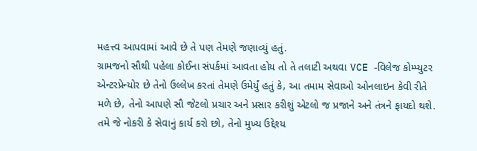મહત્ત્વ આપવામાં આવે છે તે પણ તેમણે જણાવ્યું હતું.
ગ્રામજનો સૌથી પહેલા કોઈના સંપર્કમાં આવતા હોય તો તે તલાટી અથવા VCE -વિલેજ કોમ્પ્યુટર એન્ટરપ્રેન્યોર છે તેનો ઉલ્લેખ કરતાં તેમણે ઉમેર્યું હતું કે, આ તમામ સેવાઓ ઓનલાઇન કેવી રીતે મળે છે, તેનો આપણે સૌ જેટલો પ્રચાર અને પ્રસાર કરીશું એટલો જ પ્રજાને અને તંત્રને ફાયદો થશે. તમે જે નોકરી કે સેવાનું કાર્ય કરો છો, તેનો મુખ્ય ઉદ્દેશ્ય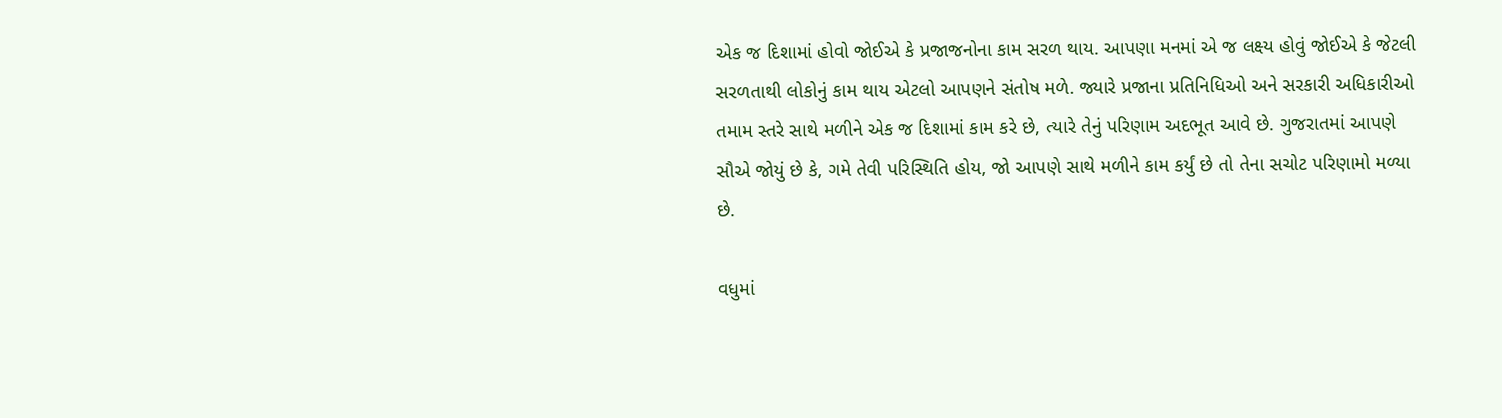એક જ દિશામાં હોવો જોઈએ કે પ્રજાજનોના કામ સરળ થાય. આપણા મનમાં એ જ લક્ષ્ય હોવું જોઈએ કે જેટલી સરળતાથી લોકોનું કામ થાય એટલો આપણને સંતોષ મળે. જ્યારે પ્રજાના પ્રતિનિધિઓ અને સરકારી અધિકારીઓ તમામ સ્તરે સાથે મળીને એક જ દિશામાં કામ કરે છે, ત્યારે તેનું પરિણામ અદભૂત આવે છે. ગુજરાતમાં આપણે સૌએ જોયું છે કે, ગમે તેવી પરિસ્થિતિ હોય, જો આપણે સાથે મળીને કામ કર્યું છે તો તેના સચોટ પરિણામો મળ્યા છે.

વધુમાં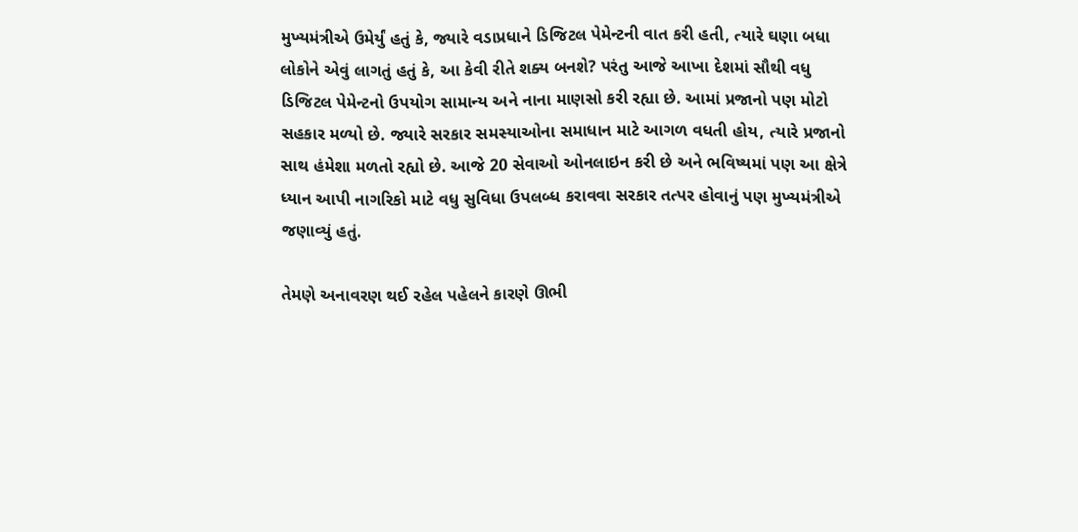મુખ્યમંત્રીએ ઉમેર્યું હતું કે, જ્યારે વડાપ્રધાને ડિજિટલ પેમેન્ટની વાત કરી હતી, ત્યારે ઘણા બધા લોકોને એવું લાગતું હતું કે, આ કેવી રીતે શક્ય બનશે? પરંતુ આજે આખા દેશમાં સૌથી વધુ ડિજિટલ પેમેન્ટનો ઉપયોગ સામાન્ય અને નાના માણસો કરી રહ્યા છે. આમાં પ્રજાનો પણ મોટો સહકાર મળ્યો છે. જ્યારે સરકાર સમસ્યાઓના સમાધાન માટે આગળ વધતી હોય, ત્યારે પ્રજાનો સાથ હંમેશા મળતો રહ્યો છે. આજે 20 સેવાઓ ઓનલાઇન કરી છે અને ભવિષ્યમાં પણ આ ક્ષેત્રે ધ્યાન આપી નાગરિકો માટે વધુ સુવિધા ઉપલબ્ધ કરાવવા સરકાર તત્પર હોવાનું પણ મુખ્યમંત્રીએ જણાવ્યું હતું.

તેમણે અનાવરણ થઈ રહેલ પહેલને કારણે ઊભી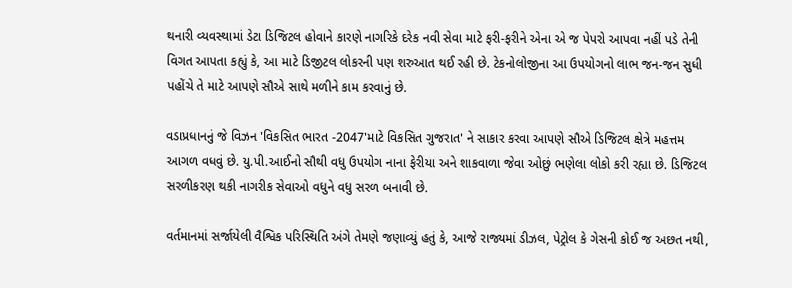થનારી વ્યવસ્થામાં ડેટા ડિજિટલ હોવાને કારણે નાગરિકે દરેક નવી સેવા માટે ફરી-ફરીને એના એ જ પેપરો આપવા નહીં પડે તેની વિગત આપતા કહ્યું કે, આ માટે ડિજીટલ લોકરની પણ શરુઆત થઈ રહી છે. ટેકનોલોજીના આ ઉપયોગનો લાભ જન-જન સુધી પહોંચે તે માટે આપણે સૌએ સાથે મળીને કામ કરવાનું છે.

વડાપ્રધાનનું જે વિઝન 'વિકસિત ભારત -2047'માટે વિકસિત ગુજરાત' ને સાકાર કરવા આપણે સૌએ ડિજિટલ ક્ષેત્રે મહત્તમ આગળ વધવું છે. યુ.પી.આઈનો સૌથી વધુ ઉપયોગ નાના ફેરીયા અને શાકવાળા જેવા ઓછું ભણેલા લોકો કરી રહ્યા છે. ડિજિટલ સરળીકરણ થકી નાગરીક સેવાઓ વધુને વધુ સરળ બનાવી છે.

વર્તમાનમાં સર્જાયેલી વૈશ્વિક પરિસ્થિતિ અંગે તેમણે જણાવ્યું હતું કે, આજે રાજ્યમાં ડીઝલ, પેટ્રોલ કે ગેસની કોઈ જ અછત નથી,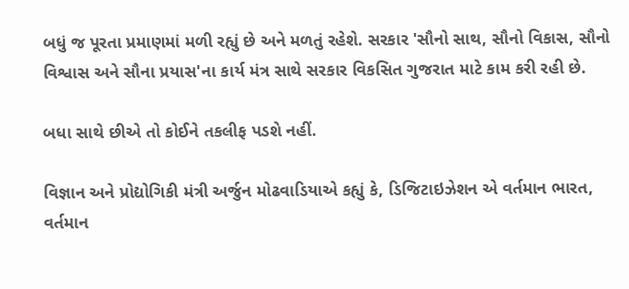બધું જ પૂરતા પ્રમાણમાં મળી રહ્યું છે અને મળતું રહેશે. સરકાર 'સૌનો સાથ, સૌનો વિકાસ, સૌનો વિશ્વાસ અને સૌના પ્રયાસ'ના કાર્ય મંત્ર સાથે સરકાર વિકસિત ગુજરાત માટે કામ કરી રહી છે.

બધા સાથે છીએ તો કોઈને તકલીફ પડશે નહીં.

વિજ્ઞાન અને પ્રોદ્યોગિકી મંત્રી અર્જુન મોઢવાડિયાએ કહ્યું કે, ડિજિટાઇઝેશન એ વર્તમાન ભારત, વર્તમાન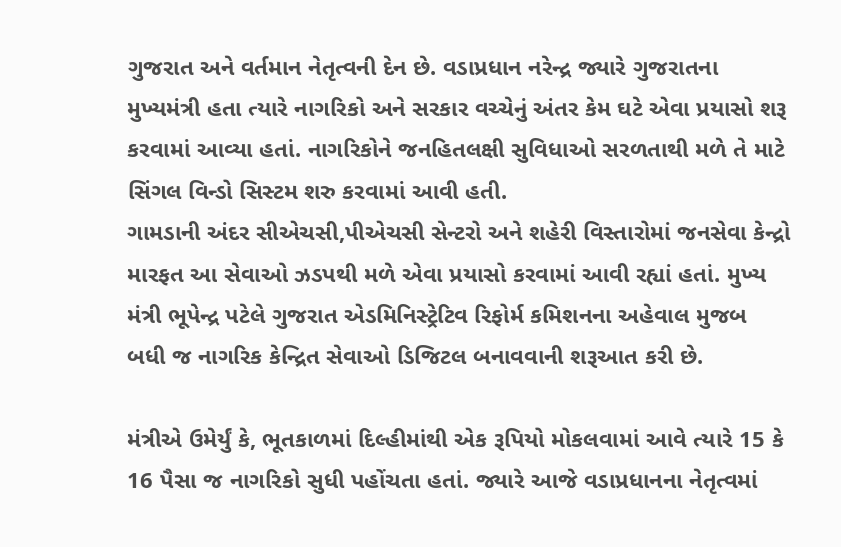ગુજરાત અને વર્તમાન નેતૃત્વની દેન છે. વડાપ્રધાન નરેન્દ્ર જ્યારે ગુજરાતના મુખ્યમંત્રી હતા ત્યારે નાગરિકો અને સરકાર વચ્ચેનું અંતર કેમ ઘટે એવા પ્રયાસો શરૂ કરવામાં આવ્યા હતાં. નાગરિકોને જનહિતલક્ષી સુવિધાઓ સરળતાથી મળે તે માટે સિંગલ વિન્ડો સિસ્ટમ શરુ કરવામાં આવી હતી.
ગામડાની અંદર સીએચસી,પીએચસી સેન્ટરો અને શહેરી વિસ્તારોમાં જનસેવા કેન્દ્રો મારફત આ સેવાઓ ઝડપથી મળે એવા પ્રયાસો કરવામાં આવી રહ્યાં હતાં. મુખ્ય મંત્રી ભૂપેન્દ્ર પટેલે ગુજરાત એડમિનિસ્ટ્રેટિવ રિફોર્મ કમિશનના અહેવાલ મુજબ બધી જ નાગરિક કેન્દ્રિત સેવાઓ ડિજિટલ બનાવવાની શરૂઆત કરી છે.

મંત્રીએ ઉમેર્યું કે, ભૂતકાળમાં દિલ્હીમાંથી એક રૂપિયો મોકલવામાં આવે ત્યારે 15 કે 16 પૈસા જ નાગરિકો સુધી પહોંચતા હતાં. જ્યારે આજે વડાપ્રધાનના નેતૃત્વમાં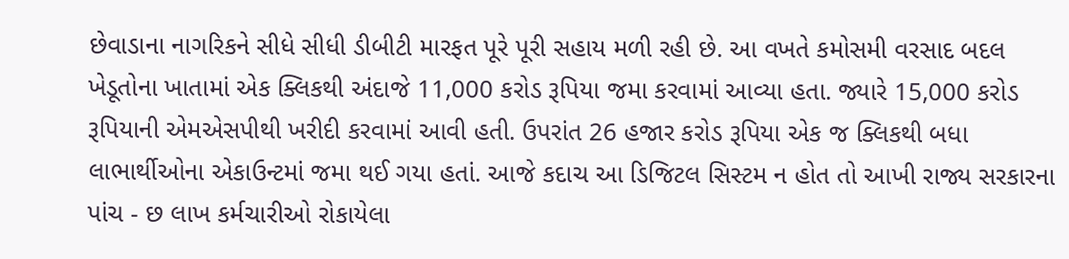છેવાડાના નાગરિકને સીધે સીધી ડીબીટી મારફત પૂરે પૂરી સહાય મળી રહી છે. આ વખતે કમોસમી વરસાદ બદલ ખેડૂતોના ખાતામાં એક ક્લિકથી અંદાજે 11,000 કરોડ રૂપિયા જમા કરવામાં આવ્યા હતા. જ્યારે 15,000 કરોડ રૂપિયાની એમએસપીથી ખરીદી કરવામાં આવી હતી. ઉપરાંત 26 હજાર કરોડ રૂપિયા એક જ ક્લિકથી બધા લાભાર્થીઓના એકાઉન્ટમાં જમા થઈ ગયા હતાં. આજે કદાચ આ ડિજિટલ સિસ્ટમ ન હોત તો આખી રાજ્ય સરકારના પાંચ - છ લાખ કર્મચારીઓ રોકાયેલા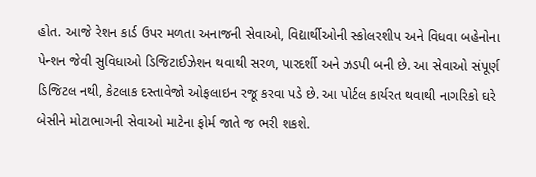હોત. આજે રેશન કાર્ડ ઉપર મળતા અનાજની સેવાઓ, વિદ્યાર્થીઓની સ્કોલરશીપ અને વિધવા બહેનોના પેન્શન જેવી સુવિધાઓ ડિજિટાઈઝેશન થવાથી સરળ, પારદર્શી અને ઝડપી બની છે. આ સેવાઓ સંપૂર્ણ ડિજિટલ નથી, કેટલાક દસ્તાવેજો ઓફલાઇન રજૂ કરવા પડે છે. આ પોર્ટલ કાર્યરત થવાથી નાગરિકો ઘરે બેસીને મોટાભાગની સેવાઓ માટેના ફોર્મ જાતે જ ભરી શકશે.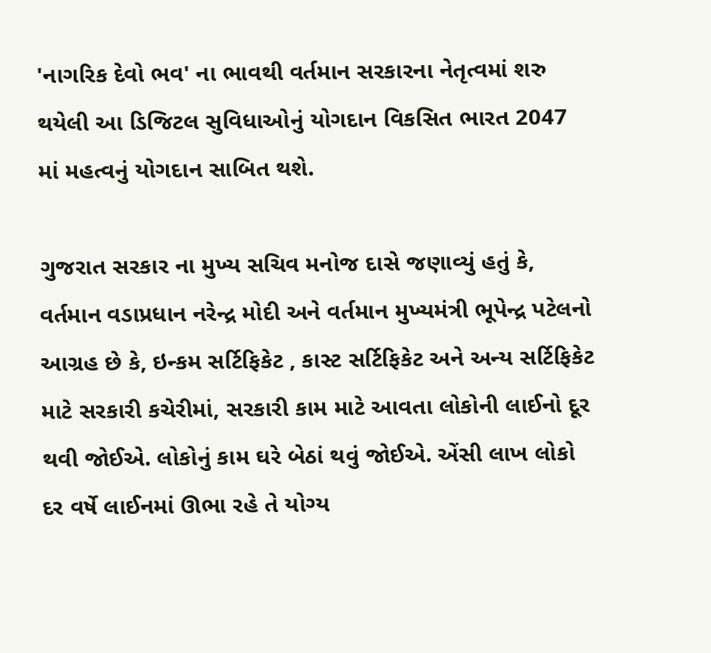'નાગરિક દેવો ભવ' ના ભાવથી વર્તમાન સરકારના નેતૃત્વમાં શરુ થયેલી આ ડિજિટલ સુવિધાઓનું યોગદાન વિકસિત ભારત 2047 માં મહત્વનું યોગદાન સાબિત થશે.

ગુજરાત સરકાર ના મુખ્ય સચિવ મનોજ દાસે જણાવ્યું હતું કે, વર્તમાન વડાપ્રધાન નરેન્દ્ર મોદી અને વર્તમાન મુખ્યમંત્રી ભૂપેન્દ્ર પટેલનો આગ્રહ છે કે, ઇન્કમ સર્ટિફિકેટ , કાસ્ટ સર્ટિફિકેટ અને અન્ય સર્ટિફિકેટ માટે સરકારી કચેરીમાં, સરકારી કામ માટે આવતા લોકોની લાઈનો દૂર થવી જોઈએ. લોકોનું કામ ઘરે બેઠાં થવું જોઈએ. એંસી લાખ લોકો દર વર્ષે લાઈનમાં ઊભા રહે તે યોગ્ય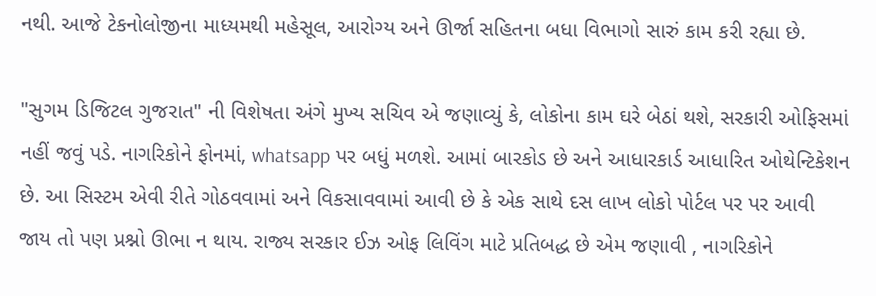નથી. આજે ટેકનોલોજીના માધ્યમથી મહેસૂલ, આરોગ્ય અને ઊર્જા સહિતના બધા વિભાગો સારું કામ કરી રહ્યા છે.

"સુગમ ડિજિટલ ગુજરાત" ની વિશેષતા અંગે મુખ્ય સચિવ એ જણાવ્યું કે, લોકોના કામ ઘરે બેઠાં થશે, સરકારી ઓફિસમાં નહીં જવું પડે. નાગરિકોને ફોનમાં, whatsapp પર બધું મળશે. આમાં બારકોડ છે અને આધારકાર્ડ આધારિત ઓથેન્ટિકેશન છે. આ સિસ્ટમ એવી રીતે ગોઠવવામાં અને વિકસાવવામાં આવી છે કે એક સાથે દસ લાખ લોકો પોર્ટલ પર પર આવી જાય તો પણ પ્રશ્નો ઊભા ન થાય. રાજ્ય સરકાર ઈઝ ઓફ લિવિંગ માટે પ્રતિબદ્ધ છે એમ જણાવી , નાગરિકોને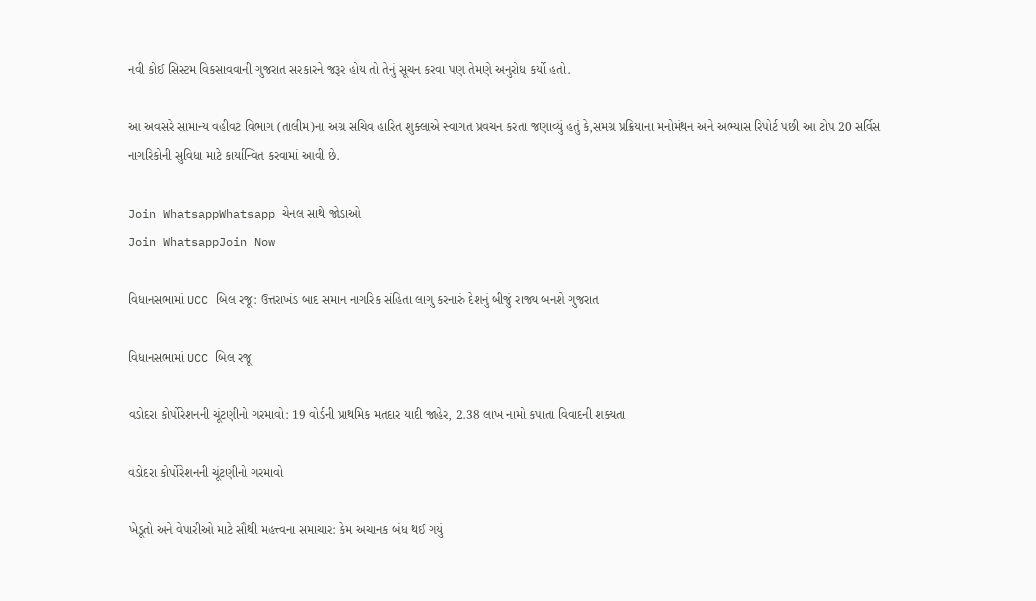નવી કોઈ સિસ્ટમ વિકસાવવાની ગુજરાત સરકારને જરૂર હોય તો તેનું સૂચન કરવા પણ તેમણે અનુરોધ કર્યો હતો.

આ અવસરે સામાન્ય વહીવટ વિભાગ (તાલીમ)ના અગ્ર સચિવ હારિત શુક્લાએ સ્વાગત પ્રવચન કરતા જણાવ્યું હતું કે,સમગ્ર પ્રક્રિયાના મનોમંથન અને અભ્યાસ રિપોર્ટ પછી આ ટોપ 20 સર્વિસ નાગરિકોની સુવિધા માટે કાર્યાન્વિત કરવામાં આવી છે.

Join WhatsappWhatsapp ચેનલ સાથે જોડાઓ
Join WhatsappJoin Now

વિધાનસભામાં UCC બિલ રજૂ: ઉત્તરાખંડ બાદ સમાન નાગરિક સંહિતા લાગુ કરનારું દેશનું બીજું રાજ્ય બનશે ગુજરાત

વિધાનસભામાં UCC બિલ રજૂ

વડોદરા કોર્પોરેશનની ચૂંટણીનો ગરમાવો: 19 વોર્ડની પ્રાથમિક મતદાર યાદી જાહેર, 2.38 લાખ નામો કપાતા વિવાદની શક્યતા

વડોદરા કોર્પોરેશનની ચૂંટણીનો ગરમાવો

ખેડૂતો અને વેપારીઓ માટે સૌથી મહત્ત્વના સમાચાર: કેમ અચાનક બંધ થઈ ગયું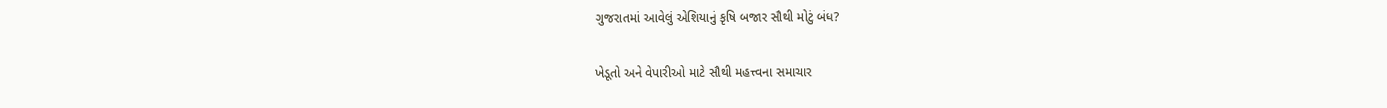ગુજરાતમાં આવેલું એશિયાનું કૃષિ બજાર સૌથી મોટું બંધ?

ખેડૂતો અને વેપારીઓ માટે સૌથી મહત્ત્વના સમાચાર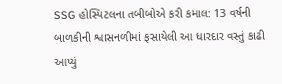SSG હોસ્પિટલના તબીબોએ કરી કમાલ: 13 વર્ષની બાળકીની શ્વાસનળીમાં ફસાયેલી આ ધારદાર વસ્તું કાઢી આપ્યું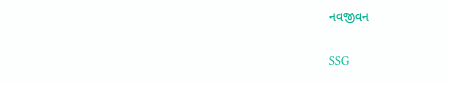નવજીવન

SSG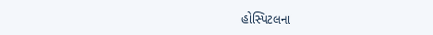હોસ્પિટલના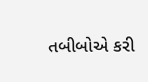તબીબોએ કરી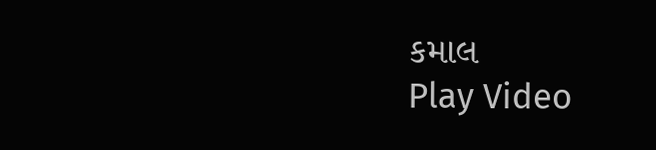કમાલ
Play Video